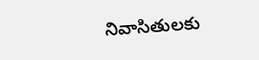నివాసితులకు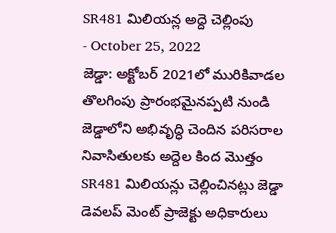SR481 మిలియన్ల అద్దె చెల్లింపు
- October 25, 2022
జెడ్డా: అక్టోబర్ 2021లో మురికివాడల తొలగింపు ప్రారంభమైనప్పటి నుండి జెడ్డాలోని అభివృద్ధి చెందిన పరిసరాల నివాసితులకు అద్దెల కింద మొత్తం SR481 మిలియన్లు చెల్లించినట్లు జెడ్డా డెవలప్ మెంట్ ప్రాజెక్టు అధికారులు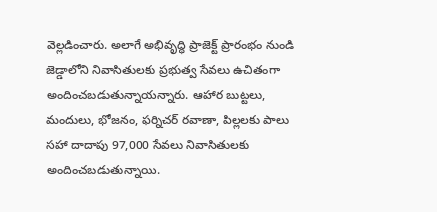వెల్లడించారు. అలాగే అభివృద్ధి ప్రాజెక్ట్ ప్రారంభం నుండి జెడ్డాలోని నివాసితులకు ప్రభుత్వ సేవలు ఉచితంగా అందించబడుతున్నాయన్నారు. ఆహార బుట్టలు, మందులు, భోజనం, ఫర్నిచర్ రవాణా, పిల్లలకు పాలు సహా దాదాపు 97,000 సేవలు నివాసితులకు అందించబడుతున్నాయి.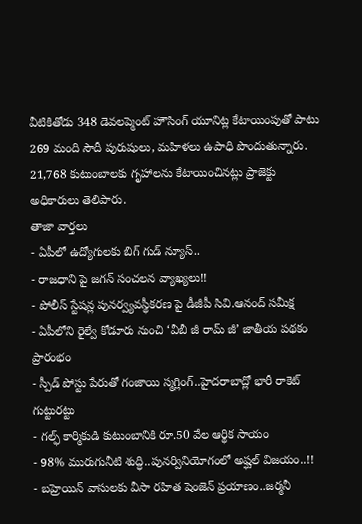వీటికితోడు 348 డెవలప్మెంట్ హౌసింగ్ యూనిట్ల కేటాయింపుతో పాటు 269 మంది సౌదీ పురుషులు, మహిళలు ఉపాధి పొందుతున్నారు. 21,768 కుటుంబాలకు గృహాలను కేటాయించినట్లు ప్రాజెక్టు అధికారులు తెలిపారు.
తాజా వార్తలు
- ఏపీలో ఉద్యోగులకు బిగ్ గుడ్ న్యూస్..
- రాజధాని పై జగన్ సంచలన వ్యాఖ్యలు!!
- పోలీస్ స్టేషన్ల పునర్వ్యవస్థీకరణ పై డీజీపీ సివి.ఆనంద్ సమీక్ష
- ఏపీలోని రైల్వే కోడూరు నుంచి ‘వీబీ జీ రామ్ జీ’ జాతీయ పథకం ప్రారంభం
- స్పీడ్ పోస్టు పేరుతో గంజాయి స్మగ్లింగ్..హైదరాబాద్లో భారీ రాకెట్ గుట్టురట్టు
- గల్ఫ్ కార్మికుడి కుటుంబానికి రూ.50 వేల ఆర్థిక సాయం
- 98% మురుగునీటి శుద్ధి..పునర్వినియోగంలో అష్ఘల్ విజయం..!!
- బహ్రెయిన్ వాసులకు వీసా రహిత షెంజెన్ ప్రయాణం..జర్మనీ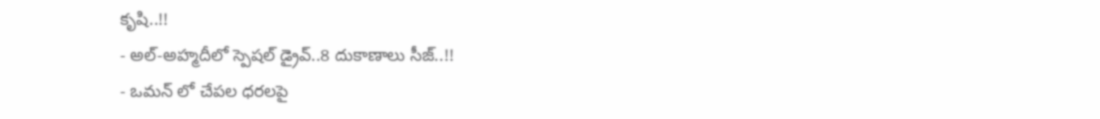కృషి..!!
- అల్-అహ్మదీలో స్పెషల్ డ్రైవ్..8 దుకాణాలు సీజ్..!!
- ఒమన్ లో చేపల ధరలపై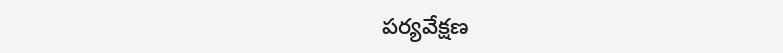పర్యవేక్షణ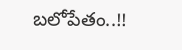బలోపేతం..!!